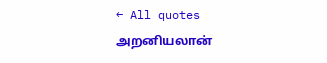← All quotes
அறனியலான்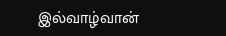இல்வாழ்வான்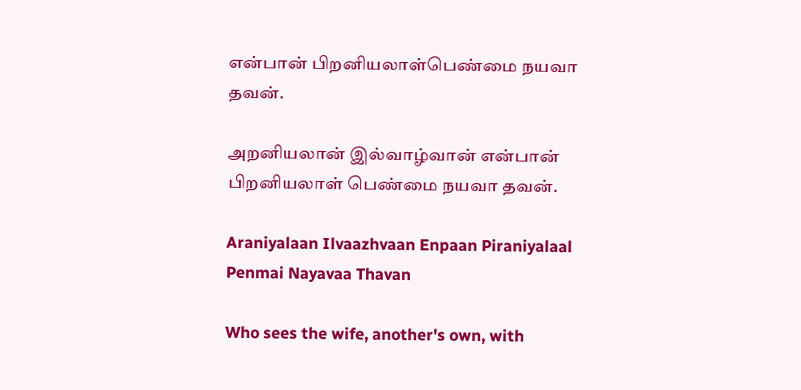என்பான் பிறனியலாள்பெண்மை நயவா தவன்.

அறனியலான் இல்வாழ்வான் என்பான் பிறனியலாள் பெண்மை நயவா தவன்.

Araniyalaan Ilvaazhvaan Enpaan Piraniyalaal Penmai Nayavaa Thavan

Who sees the wife, another's own, with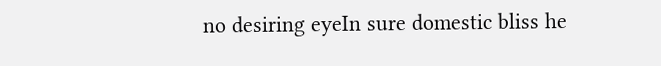no desiring eyeIn sure domestic bliss he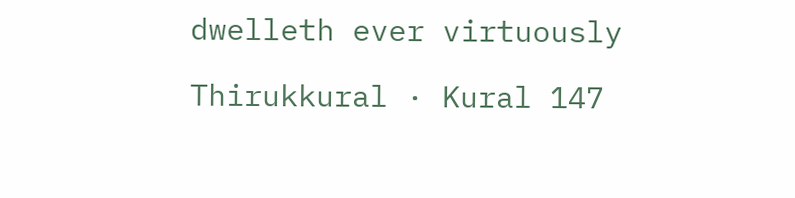dwelleth ever virtuously

Thirukkural · Kural 147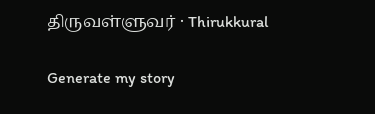திருவள்ளுவர் · Thirukkural

Generate my story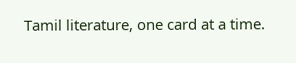Tamil literature, one card at a time.